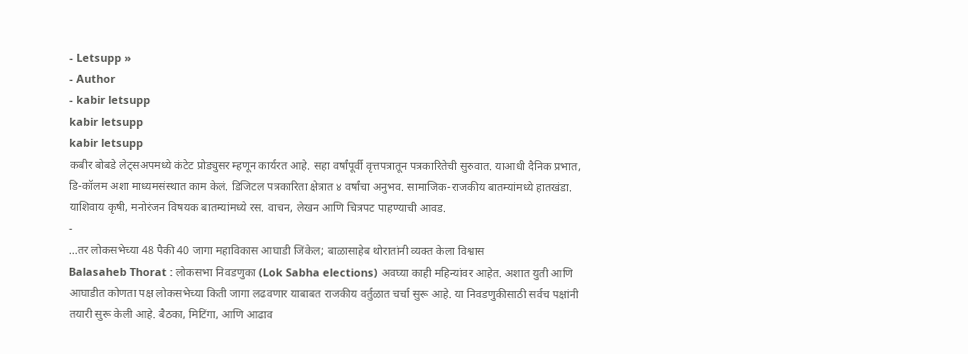- Letsupp »
- Author
- kabir letsupp
kabir letsupp
kabir letsupp
कबीर बोबडे लेट्सअपमध्ये कंटेट प्रोड्युसर म्हणून कार्यरत आहे. सहा वर्षांपूर्वी वृत्तपत्रातून पत्रकारितेची सुरुवात. याआधी दैनिक प्रभात, डि-कॉलम अशा माध्यमसंस्थात काम केलं. डिजिटल पत्रकारिता क्षेत्रात ४ वर्षांचा अनुभव. सामाजिक-राजकीय बातम्यांमध्ये हातखंडा. याशिवाय कृषी, मनोरंजन विषयक बातम्यांमध्ये रस. वाचन, लेखन आणि चित्रपट पाहण्याची आवड.
-
…तर लोकसभेच्या 48 पैकी 40 जागा महाविकास आघाडी जिंकेल; बाळासाहेब थोरातांनी व्यक्त केला विश्वास
Balasaheb Thorat : लोकसभा निवडणुका (Lok Sabha elections) अवघ्या काही महिन्यांवर आहेत. अशात युती आणि आघाडीत कोणता पक्ष लोकसभेच्या किती जागा लढवणार याबाबत राजकीय वर्तुळात चर्चा सुरू आहे. या निवडणुकीसाठी सर्वच पक्षांनी तयारी सुरू केली आहे. बैठका, मिटिंगा, आणि आढाव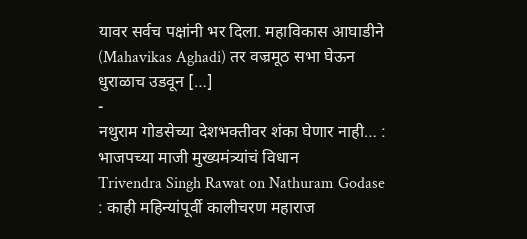यावर सर्वच पक्षांनी भर दिला. महाविकास आघाडीने (Mahavikas Aghadi) तर वज्रमूठ सभा घेऊन धुराळाच उडवून […]
-
नथुराम गोडसेच्या देशभक्तीवर शंका घेणार नाही… : भाजपच्या माजी मुख्यमंत्र्यांचं विधान
Trivendra Singh Rawat on Nathuram Godase : काही महिन्यांपूर्वी कालीचरण महाराज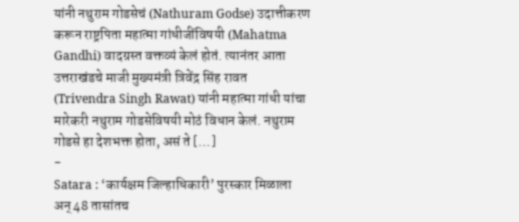यांनी नथुराम गोडसेचं (Nathuram Godse) उदात्तीकरण करून राष्ट्रपिता महात्मा गांधीजींविषयी (Mahatma Gandhi) वादग्रस्त वक्तव्यं केलं होतं. त्यानंतर आता उत्तराखंडचे माजी मुख्यमंत्री त्रिवेंद्र सिंह रावत (Trivendra Singh Rawat) यांनी महात्मा गांधी यांचा मारेकरी नथुराम गोडसेविषयी मोठं विधान केलं. नथुराम गोडसे हा देशभक्त होता, असं ते […]
-
Satara : ‘कार्यक्षम जिल्हाधिकारी’ पुरस्कार मिळाला अन् 48 तासांतच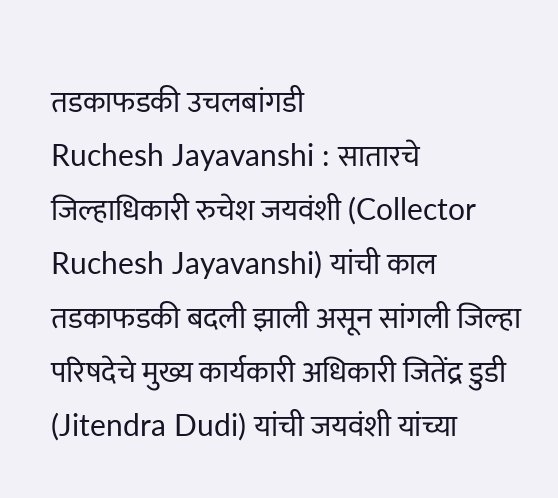तडकाफडकी उचलबांगडी
Ruchesh Jayavanshi : सातारचे जिल्हाधिकारी रुचेश जयवंशी (Collector Ruchesh Jayavanshi) यांची काल तडकाफडकी बदली झाली असून सांगली जिल्हा परिषदेचे मुख्य कार्यकारी अधिकारी जितेंद्र डुडी (Jitendra Dudi) यांची जयवंशी यांच्या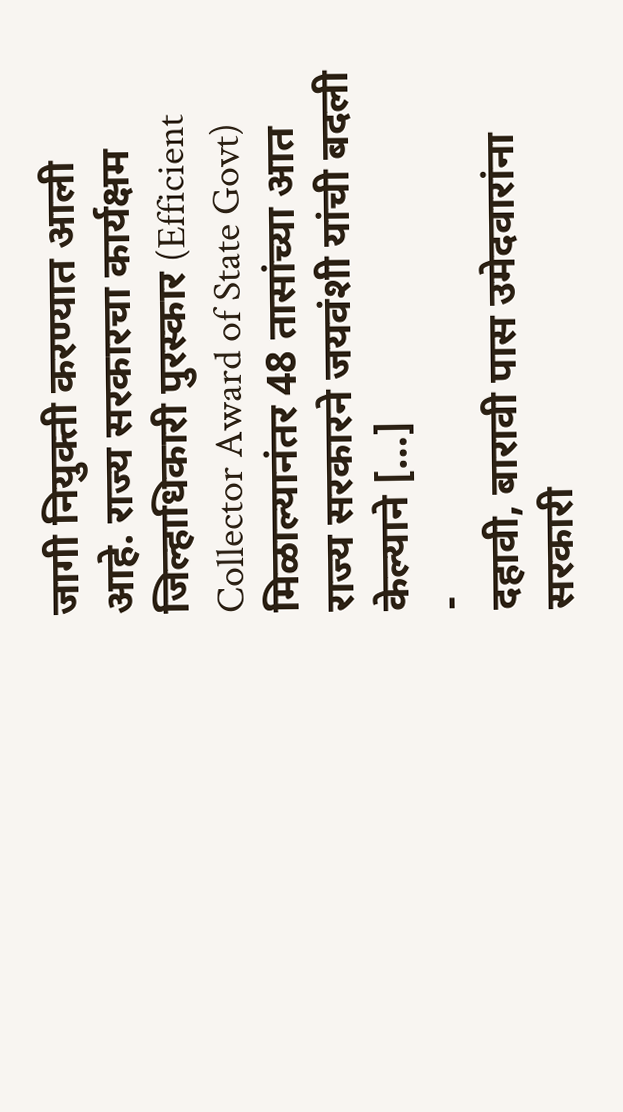जागी नियुक्ती करण्यात आली आहे. राज्य सरकारचा कार्यक्षम जिल्हाधिकारी पुरस्कार (Efficient Collector Award of State Govt) मिळाल्यानंतर 48 तासांच्या आत राज्य सरकारने जयवंशी यांची बदली केल्याने […]
-
दहावी, बारावी पास उमेदवारांना सरकारी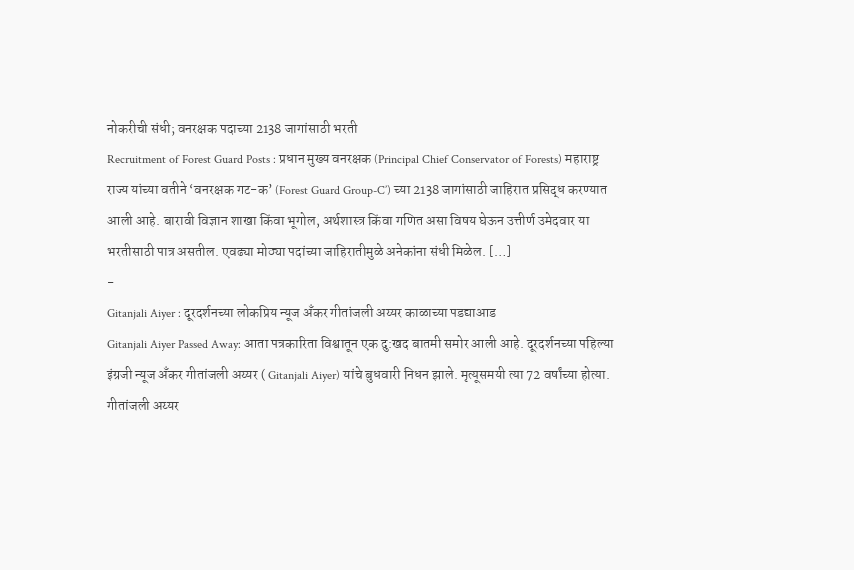नोकरीची संधी; वनरक्षक पदाच्या 2138 जागांसाठी भरती
Recruitment of Forest Guard Posts : प्रधान मुख्य वनरक्षक (Principal Chief Conservator of Forests) महाराष्ट्र राज्य यांच्या वतीने ‘वनरक्षक गट-क’ (Forest Guard Group-C’) च्या 2138 जागांसाठी जाहिरात प्रसिद्ध करण्यात आली आहे. बारावी विज्ञान शाखा किंवा भूगोल, अर्थशास्त्र किंवा गणित असा विषय घेऊन उत्तीर्ण उमेदवार या भरतीसाठी पात्र असतील. एवढ्या मोठ्या पदांच्या जाहिरातीमुळे अनेकांना संधी मिळेल. […]
-
Gitanjali Aiyer : दूरदर्शनच्या लोकप्रिय न्यूज अँकर गीतांजली अय्यर काळाच्या पडद्याआड
Gitanjali Aiyer Passed Away: आता पत्रकारिता विश्वातून एक दु:खद बातमी समोर आली आहे. दूरदर्शनच्या पहिल्या इंग्रजी न्यूज अँकर गीतांजली अय्यर ( Gitanjali Aiyer) यांचे बुधवारी निधन झाले. मृत्यूसमयी त्या 72 वर्षांच्या होत्या. गीतांजली अय्यर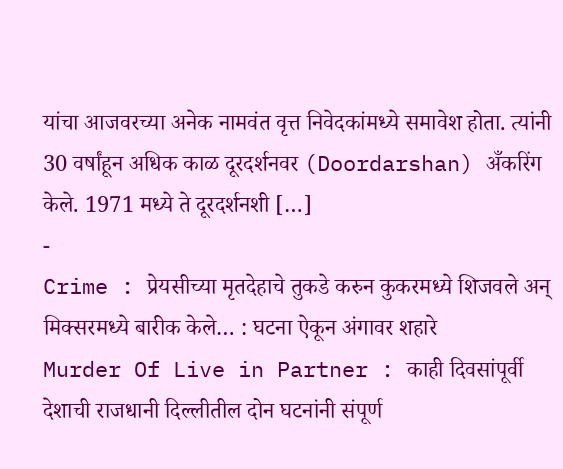यांचा आजवरच्या अनेक नामवंत वृत्त निवेदकांमध्ये समावेश होता. त्यांनी 30 वर्षांहून अधिक काळ दूरदर्शनवर (Doordarshan) अँकरिंग केले. 1971 मध्ये ते दूरदर्शनशी […]
-
Crime : प्रेयसीच्या मृतदेहाचे तुकडे करुन कुकरमध्ये शिजवले अन् मिक्सरमध्ये बारीक केले… : घटना ऐकून अंगावर शहारे
Murder Of Live in Partner : काही दिवसांपूर्वी देशाची राजधानी दिल्लीतील दोन घटनांनी संपूर्ण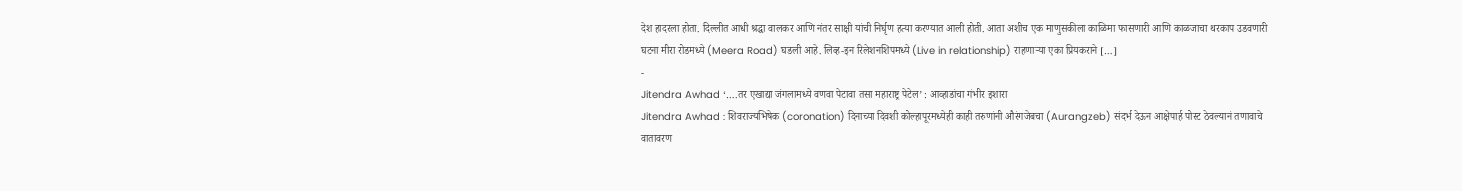देश हादरला होता. दिल्लीत आधी श्रद्धा वालकर आणि नंतर साक्षी यांची निर्घृण हत्या करण्यात आली होती. आता अशीच एक माणुसकीला काळिमा फासणारी आणि काळजाचा थरकाप उडवणारी घटना मीरा रोडमध्ये (Meera Road) घडली आहे. लिव्ह-इन रिलेशनशिपमध्ये (Live in relationship) राहणाऱ्या एका प्रियकराने […]
-
Jitendra Awhad ‘….तर एखाद्या जंगलामध्ये वणवा पेटावा तसा महाराष्ट्र पेटेल’ : आव्हाडांचा गंभीर इशारा
Jitendra Awhad : शिवराज्यभिषेक (coronation) दिनाच्या दिवशी कोल्हापूरमध्येही काही तरुणांनी औरंगजेबचा (Aurangzeb) संदर्भ देऊन आक्षेपार्ह पोस्ट ठेवल्यानं तणावाचे वातावरण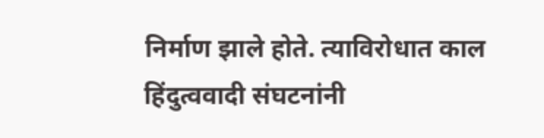निर्माण झाले होते. त्याविरोधात काल हिंदुत्ववादी संघटनांनी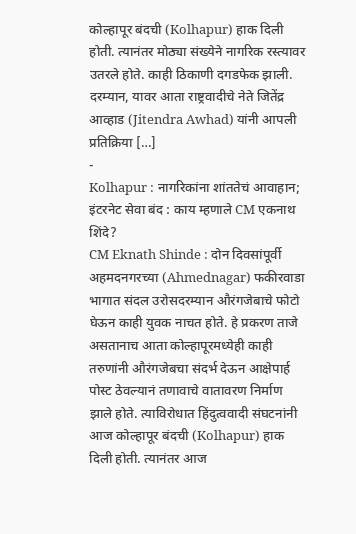कोल्हापूर बंदची (Kolhapur) हाक दिली होती. त्यानंतर मोठ्या संख्येने नागरिक रस्त्यावर उतरले होते. काही ठिकाणी दगडफेक झाली. दरम्यान, यावर आता राष्ट्रवादीचे नेते जितेंद्र आव्हाड (Jitendra Awhad) यांनी आपली प्रतिक्रिया […]
-
Kolhapur : नागरिकांना शांततेचं आवाहान; इंटरनेट सेवा बंद : काय म्हणाले CM एकनाथ शिंदे?
CM Eknath Shinde : दोन दिवसांपूर्वी अहमदनगरच्या (Ahmednagar) फकीरवाडा भागात संदल उरोसदरम्यान औरंगजेबाचे फोटो घेऊन काही युवक नाचत होते. हे प्रकरण ताजे असतानाच आता कोल्हापूरमध्येही काही तरुणांनी औरंगजेबचा संदर्भ देऊन आक्षेपार्ह पोस्ट ठेवल्यानं तणावाचे वातावरण निर्माण झाले होते. त्याविरोधात हिंदुत्ववादी संघटनांनी आज कोल्हापूर बंदची (Kolhapur) हाक दिली होती. त्यानंतर आज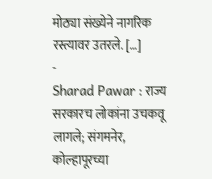मोठ्या संख्येने नागरिक रस्त्यावर उतरले. […]
-
Sharad Pawar : राज्य सरकारच लोकांना उचकवू लागले; संगमनेर, कोल्हापूरच्या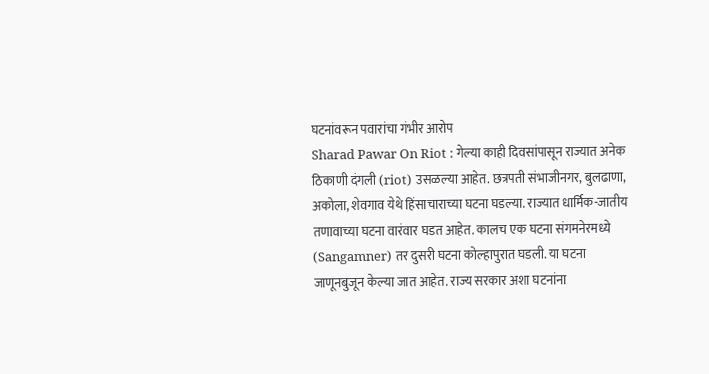घटनांवरून पवारांचा गंभीर आरोप
Sharad Pawar On Riot : गेल्या काही दिवसांपासून राज्यात अनेक ठिकाणी दंगली (riot) उसळल्या आहेत. छत्रपती संभाजीनगर, बुलढाणा, अकोला, शेवगाव येथे हिंसाचाराच्या घटना घडल्या. राज्यात धार्मिक-जातीय तणावाच्या घटना वारंवार घडत आहेत. कालच एक घटना संगमनेरमध्ये (Sangamner) तर दुसरी घटना कोल्हापुरात घडली. या घटना जाणूनबुजून केल्या जात आहेत. राज्य सरकार अशा घटनांना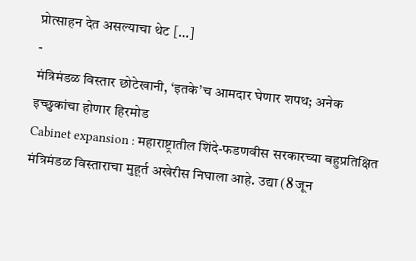प्रोत्साहन देत असल्याचा थेट […]
-
मंत्रिमंडळ विस्तार छोटेखानी, ‘इतके’च आमदार घेणार शपथ; अनेक इच्छुकांचा होणार हिरमोड
Cabinet expansion : महाराष्ट्रातील शिंदे-फडणवीस सरकारच्या बहुप्रतिक्षित मंत्रिमंडळ विस्ताराचा मुहूर्त अखेरीस निघाला आहे. उद्या (8 जून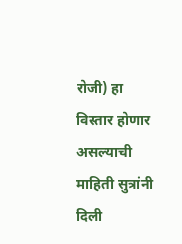रोजी) हा विस्तार होणार असल्याची माहिती सुत्रांनी दिली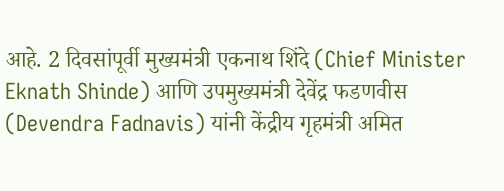आहे. 2 दिवसांपूर्वी मुख्यमंत्री एकनाथ शिंदे (Chief Minister Eknath Shinde) आणि उपमुख्यमंत्री देवेंद्र फडणवीस (Devendra Fadnavis) यांनी केंद्रीय गृहमंत्री अमित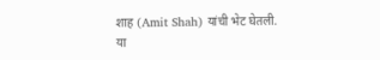शाह (Amit Shah) यांची भेट घेतली. या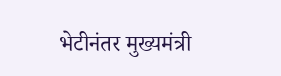भेटीनंतर मुख्यमंत्री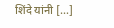शिंदे यांनी […]